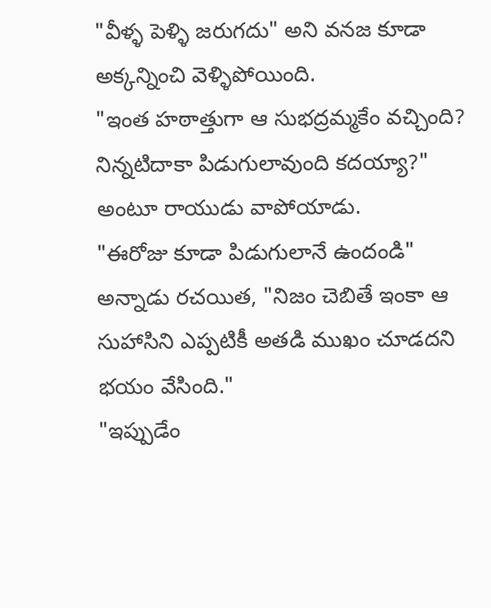"వీళ్ళ పెళ్ళి జరుగదు" అని వనజ కూడా అక్కన్నించి వెళ్ళిపోయింది.
"ఇంత హఠాత్తుగా ఆ సుభద్రమ్మకేం వచ్చింది? నిన్నటిదాకా పిడుగులావుంది కదయ్యా?" అంటూ రాయుడు వాపోయాడు.
"ఈరోజు కూడా పిడుగులానే ఉందండి" అన్నాడు రచయిత, "నిజం చెబితే ఇంకా ఆ సుహాసిని ఎప్పటికీ అతడి ముఖం చూడదని భయం వేసింది."
"ఇప్పుడేం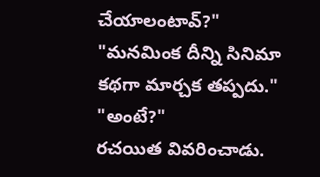చేయాలంటావ్?"
"మనమింక దీన్ని సినిమా కథగా మార్చక తప్పదు."
"అంటే?"
రచయిత వివరించాడు.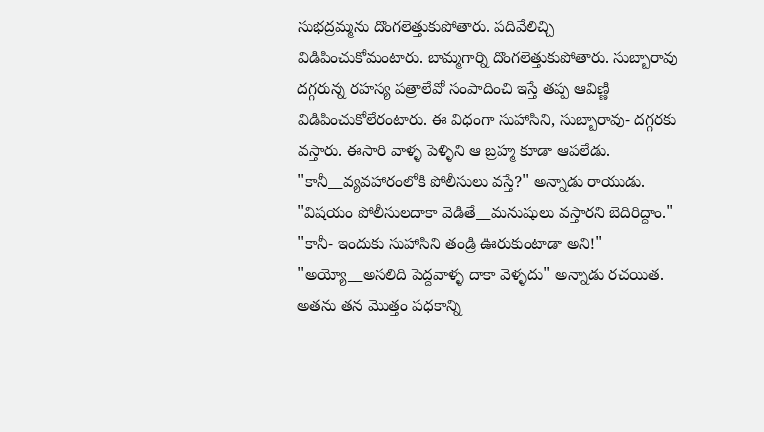సుభద్రమ్మను దొంగలెత్తుకుపోతారు. పదివేలిచ్చి విడిపించుకోమంటారు. బామ్మగార్ని దొంగలెత్తుకుపోతారు. సుబ్బారావు దగ్గరున్న రహస్య పత్రాలేవో సంపాదించి ఇస్తే తప్ప ఆవిణ్ణి విడిపించుకోలేరంటారు. ఈ విధంగా సుహాసిని, సుబ్బారావు- దగ్గరకు వస్తారు. ఈసారి వాళ్ళ పెళ్ళిని ఆ బ్రహ్మ కూడా ఆపలేడు.
"కానీ__వ్యవహారంలోకి పోలీసులు వస్తే?" అన్నాడు రాయుడు.
"విషయం పోలీసులదాకా వెడితే__మనుషులు వస్తారని బెదిరిద్దాం."
"కానీ- ఇందుకు సుహాసిని తండ్రి ఊరుకుంటాడా అని!"
"అయ్యో__అసలిది పెద్దవాళ్ళ దాకా వెళ్ళదు" అన్నాడు రచయిత.
అతను తన మొత్తం పధకాన్ని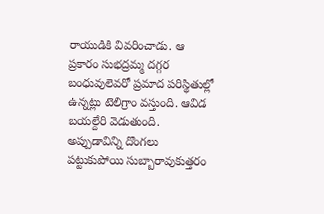రాయుడికి వివరించాడు. ఆ ప్రకారం సుభద్రమ్మ దగ్గర బంధువులెవరో ప్రమాద పరిస్థితుల్లో ఉన్నట్లు టెలిగ్రాం వస్తుంది. ఆవిడ బయల్దేరి వెడుతుంది. అప్పుడావిన్ని దొంగలు పట్టుకుపోయి సుబ్బారావుకుత్తరం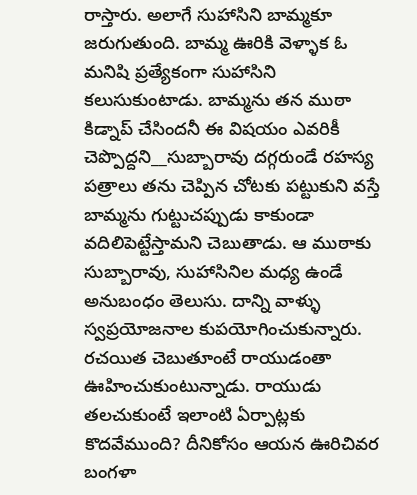రాస్తారు. అలాగే సుహాసిని బామ్మకూ జరుగుతుంది. బామ్మ ఊరికి వెళ్ళాక ఓ మనిషి ప్రత్యేకంగా సుహాసిని కలుసుకుంటాడు. బామ్మను తన ముఠా కిడ్నాప్ చేసిందనీ ఈ విషయం ఎవరికీ చెప్పొద్దని__సుబ్బారావు దగ్గరుండే రహస్య పత్రాలు తను చెప్పిన చోటకు పట్టుకుని వస్తే బామ్మను గుట్టుచప్పుడు కాకుండా వదిలిపెట్టేస్తామని చెబుతాడు. ఆ ముఠాకు సుబ్బారావు, సుహాసినిల మధ్య ఉండే అనుబంధం తెలుసు. దాన్ని వాళ్ళు స్వప్రయోజనాల కుపయోగించుకున్నారు.
రచయిత చెబుతూంటే రాయుడంతా ఊహించుకుంటున్నాడు. రాయుడు తలచుకుంటే ఇలాంటి ఏర్పాట్లకు కొదవేముంది? దీనికోసం ఆయన ఊరిచివర బంగళా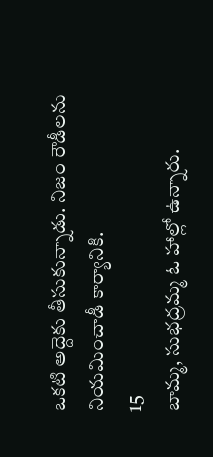ఒకటి అద్దెకు తీసుకున్నాడు. నిజం రౌడీలను నియమించాడీ కార్యానికి.
15
బామ్మ, సుభద్రమ్మ ఓ హాల్లో ఉన్నారు.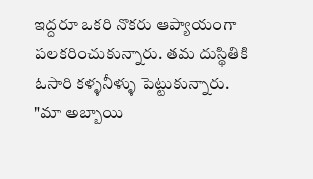ఇద్దరూ ఒకరి నొకరు ఆప్యాయంగా పలకరించుకున్నారు. తమ దుస్థితికి ఓసారి కళ్ళనీళ్ళు పెట్టుకున్నారు.
"మా అబ్బాయి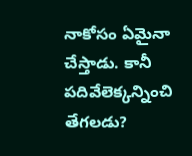నాకోసం ఏమైనా చేస్తాడు. కానీ పదివేలెక్కన్నించి తేగలడు?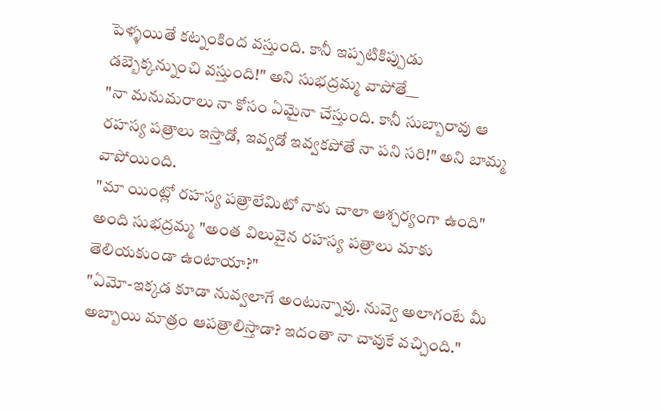పెళ్ళయితే కట్నంకింద వస్తుంది. కానీ ఇప్పటికిప్పుడు డబ్బెక్కన్నుంచి వస్తుంది!" అని సుభద్రమ్మ వాపోతే__
"నా మనుమరాలు నా కోసం ఏమైనా చేస్తుంది. కానీ సుబ్బారావు ఆ రహస్య పత్రాలు ఇస్తాడో, ఇవ్వడో ఇవ్వకపోతే నా పని సరి!" అని బామ్మ వాపోయింది.
"మా యింట్లో రహస్య పత్రాలేమిటో నాకు చాలా ఆశ్చర్యంగా ఉంది" అంది సుభద్రమ్మ "అంత విలువైన రహస్య పత్రాలు మాకు తెలియకుండా ఉంటాయా?"
"ఏమో-ఇక్కడ కూడా నువ్వలాగే అంటున్నావు. నువ్వె అలాగంటే మీ అబ్బాయి మాత్రం ఆపత్రాలిస్తాడా? ఇదంతా నా చావుకే వచ్చింది."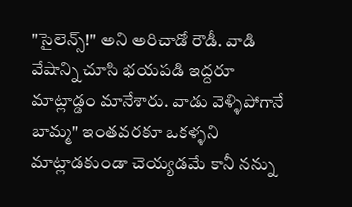"సైలెన్స్!" అని అరిచాడో రౌడీ. వాడి వేషాన్ని చూసి భయపడి ఇద్దరూ మాట్లాడ్డం మానేశారు. వాడు వెళ్ళిపోగానే బామ్మ" ఇంతవరకూ ఒకళ్ళని మాట్లాడకుండా చెయ్యడమే కానీ నన్ను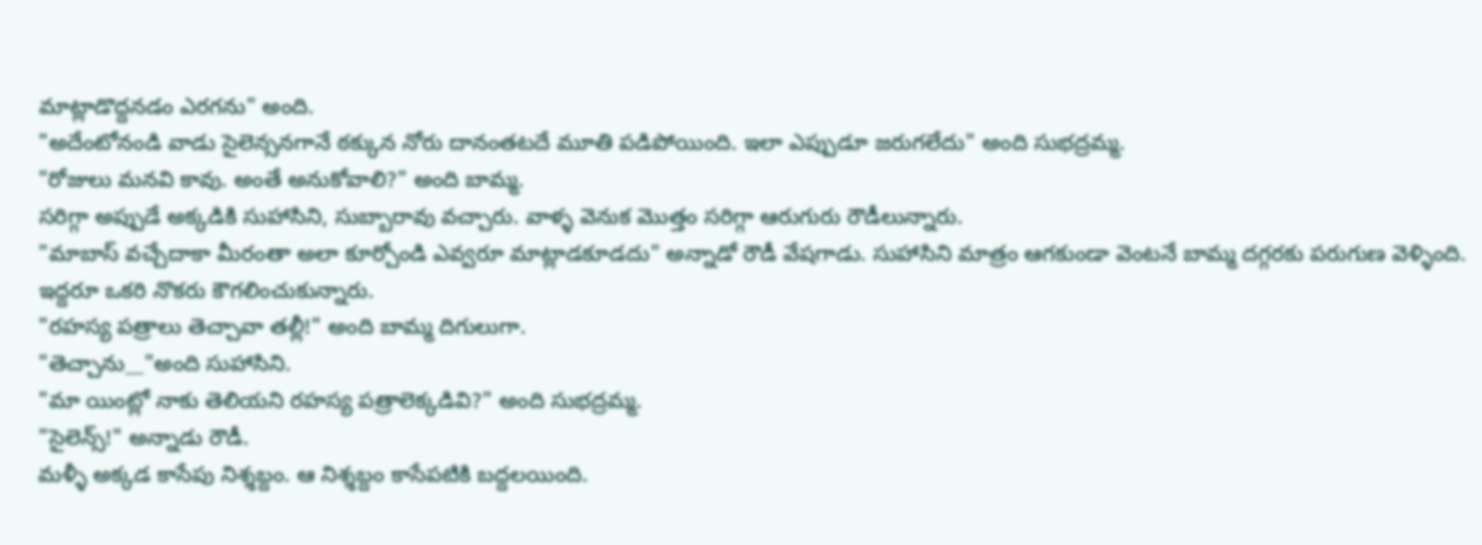మాట్లాడొద్దనడం ఎరగను" అంది.
"అదేంటోనండి వాడు సైలెన్సనగానే ఠక్కున నోరు దానంతటదే మూతి పడిపోయింది. ఇలా ఎప్పుడూ జరుగలేదు" అంది సుభద్రమ్మ.
"రోజులు మనవి కావు. అంతే అనుకోవాలి?" అంది బామ్మ.
సరిగ్గా అప్పుడే అక్కడికి సుహాసిని, సుబ్బారావు వచ్చారు. వాళ్ళ వెనుక మొత్తం సరిగ్గా ఆరుగురు రౌడీలున్నారు.
"మాబాస్ వచ్చేదాకా మీరంతా అలా కూర్చోండి ఎవ్వరూ మాట్లాడకూడదు" అన్నాడో రౌడీ వేషగాడు. సుహాసిని మాత్రం ఆగకుండా వెంటనే బామ్మ దగ్గరకు పరుగుణ వెళ్ళింది.
ఇద్దరూ ఒకరి నొకరు కౌగలించుకున్నారు.
"రహస్య పత్రాలు తెచ్చావా తల్లీ!" అంది బామ్మ దిగులుగా.
"తెచ్చాను__"అంది సుహాసిని.
"మా యింట్లో నాకు తెలియని రహస్య పత్రాలెక్కడివి?" అంది సుభద్రమ్మ.
"సైలెన్స్!" అన్నాడు రౌడీ.
మళ్ళీ అక్కడ కాసేపు నిశ్శబ్దం. ఆ నిశ్శబ్దం కాసేపటికి బద్దలయింది.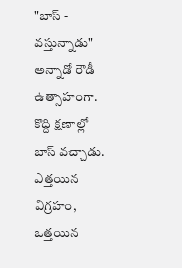"బాస్ - వస్తున్నాడు" అన్నాడో రౌడీ ఉత్సాహంగా.
కొద్ది క్షణాల్లో బాస్ వచ్చాడు. ఎత్తయిన విగ్రహం, ఒత్తయిన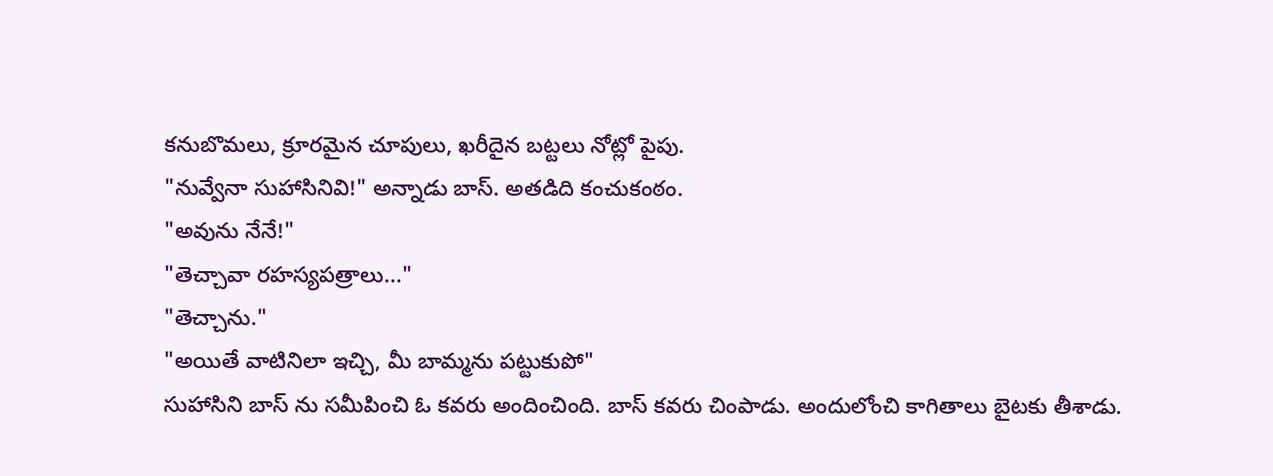కనుబొమలు, క్రూరమైన చూపులు, ఖరీదైన బట్టలు నోట్లో పైపు.
"నువ్వేనా సుహాసినివి!" అన్నాడు బాస్. అతడిది కంచుకంఠం.
"అవును నేనే!"
"తెచ్చావా రహస్యపత్రాలు..."
"తెచ్చాను."
"అయితే వాటినిలా ఇచ్చి, మీ బామ్మను పట్టుకుపో"
సుహాసిని బాస్ ను సమీపించి ఓ కవరు అందించింది. బాస్ కవరు చింపాడు. అందులోంచి కాగితాలు బైటకు తీశాడు.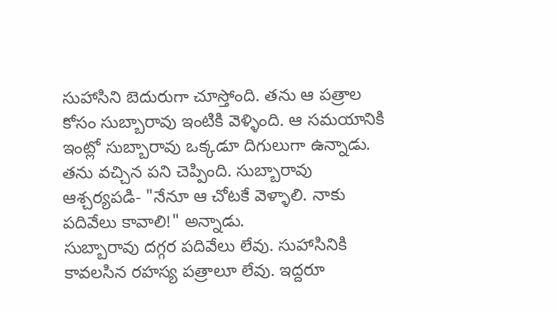సుహాసిని బెదురుగా చూస్తోంది. తను ఆ పత్రాల కోసం సుబ్బారావు ఇంటికి వెళ్ళింది. ఆ సమయానికి ఇంట్లో సుబ్బారావు ఒక్కడూ దిగులుగా ఉన్నాడు. తను వచ్చిన పని చెప్పింది. సుబ్బారావు ఆశ్చర్యపడి- "నేనూ ఆ చోటకే వెళ్ళాలి. నాకు పదివేలు కావాలి!" అన్నాడు.
సుబ్బారావు దగ్గర పదివేలు లేవు. సుహాసినికి కావలసిన రహస్య పత్రాలూ లేవు. ఇద్దరూ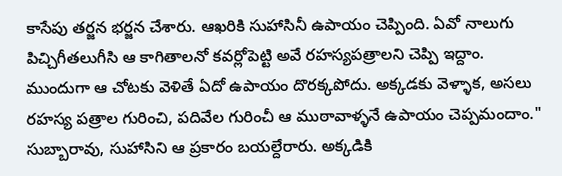కాసేపు తర్జన భర్జన చేశారు. ఆఖరికి సుహాసినీ ఉపాయం చెప్పింది. ఏవో నాలుగు పిచ్చిగీతలుగీసి ఆ కాగితాలనో కవర్లోపెట్టి అవే రహస్యపత్రాలని చెప్పి ఇద్దాం. ముందుగా ఆ చోటకు వెళితే ఏదో ఉపాయం దొరక్కపోదు. అక్కడకు వెళ్ళాక, అసలు రహస్య పత్రాల గురించి, పదివేల గురించీ ఆ ముఠావాళ్ళనే ఉపాయం చెప్పమందాం."
సుబ్బారావు, సుహాసిని ఆ ప్రకారం బయల్దేరారు. అక్కడికి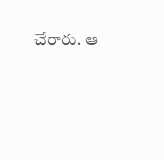చేరారు. ఆ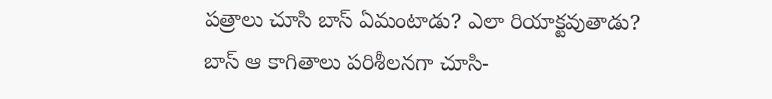పత్రాలు చూసి బాస్ ఏమంటాడు? ఎలా రియాక్టవుతాడు?
బాస్ ఆ కాగితాలు పరిశీలనగా చూసి-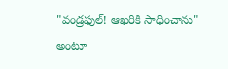"వండ్రఫుల్! ఆఖరికి సాధించాను" అంటూ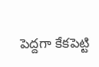పెద్దగా కేకపెట్టి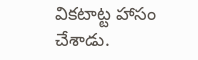వికటాట్ట హాసం చేశాడు.